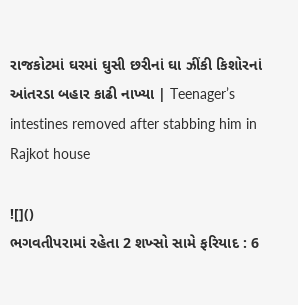રાજકોટમાં ઘરમાં ઘુસી છરીનાં ઘા ઝીંકી કિશોરનાં આંતરડા બહાર કાઢી નાખ્યા | Teenager’s intestines removed after stabbing him in Rajkot house

![]()
ભગવતીપરામાં રહેતા 2 શખ્સો સામે ફરિયાદ : 6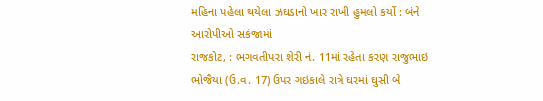મહિના પહેલા થયેલા ઝઘડાનો ખાર રાખી હુમલો કર્યો : બંને આરોપીઓ સકંજામાં
રાજકોટ, : ભગવતીપરા શેરી નં. 11માં રહેતા કરણ રાજુભાઇ ભોજૈયા (ઉ.વ. 17) ઉપર ગઇકાલે રાત્રે ઘરમાં ઘુસી બે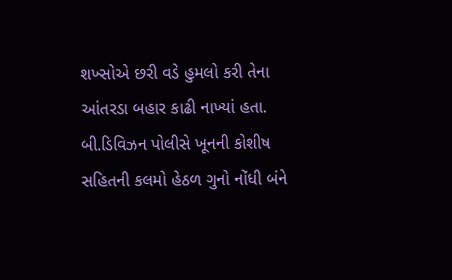શખ્સોએ છરી વડે હુમલો કરી તેના આંતરડા બહાર કાઢી નાખ્યાં હતા. બી.ડિવિઝન પોલીસે ખૂનની કોશીષ સહિતની કલમો હેઠળ ગુનો નોંધી બંને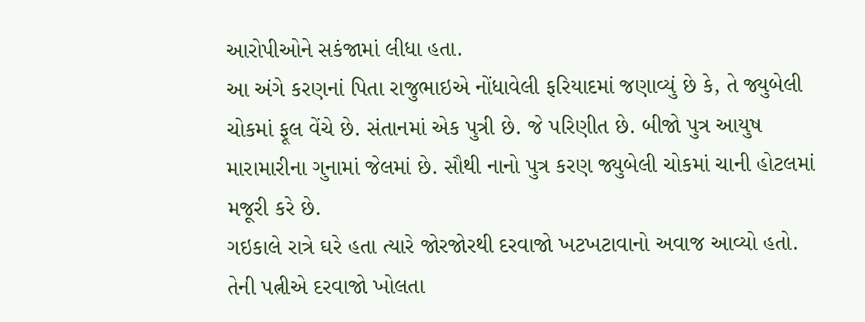આરોપીઓને સકંજામાં લીધા હતા.
આ અંગે કરણનાં પિતા રાજુભાઇએ નોંધાવેલી ફરિયાદમાં જણાવ્યું છે કે, તે જ્યુબેલી ચોકમાં ફૂલ વેંચે છે. સંતાનમાં એક પુત્રી છે. જે પરિણીત છે. બીજો પુત્ર આયુષ મારામારીના ગુનામાં જેલમાં છે. સૌથી નાનો પુત્ર કરણ જ્યુબેલી ચોકમાં ચાની હોટલમાં મજૂરી કરે છે.
ગઇકાલે રાત્રે ઘરે હતા ત્યારે જોરજોરથી દરવાજો ખટખટાવાનો અવાજ આવ્યો હતો. તેની પત્નીએ દરવાજો ખોલતા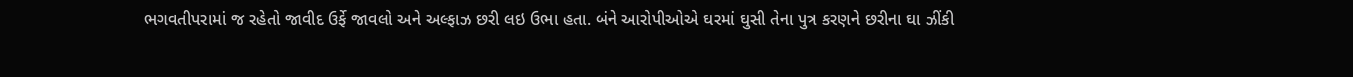ભગવતીપરામાં જ રહેતો જાવીદ ઉર્ફે જાવલો અને અલ્ફાઝ છરી લઇ ઉભા હતા. બંને આરોપીઓએ ઘરમાં ઘુસી તેના પુત્ર કરણને છરીના ઘા ઝીંકી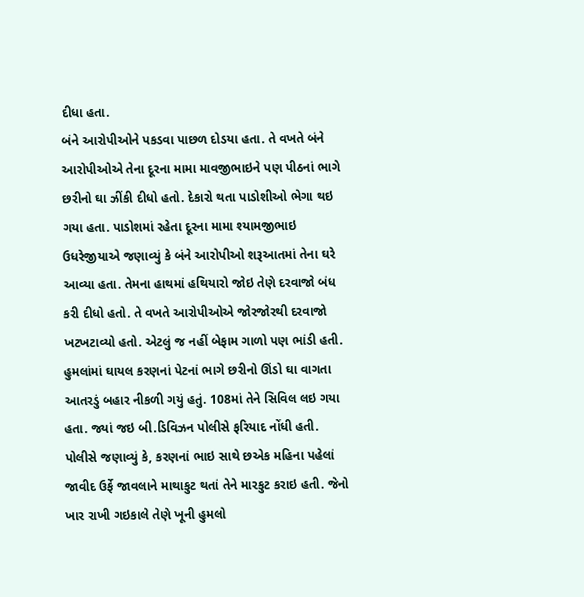દીધા હતા.
બંને આરોપીઓને પકડવા પાછળ દોડયા હતા. તે વખતે બંને આરોપીઓએ તેના દૂરના મામા માવજીભાઇને પણ પીઠનાં ભાગે છરીનો ઘા ઝીંકી દીધો હતો. દેકારો થતા પાડોશીઓ ભેગા થઇ ગયા હતા. પાડોશમાં રહેતા દૂરના મામા શ્યામજીભાઇ ઉધરેજીયાએ જણાવ્યું કે બંને આરોપીઓ શરૂઆતમાં તેના ઘરે આવ્યા હતા. તેમના હાથમાં હથિયારો જોઇ તેણે દરવાજો બંધ કરી દીધો હતો. તે વખતે આરોપીઓએ જોરજોરથી દરવાજો ખટખટાવ્યો હતો. એટલું જ નહીં બેફામ ગાળો પણ ભાંડી હતી.
હુમલાંમાં ઘાયલ કરણનાં પેટનાં ભાગે છરીનો ઊંડો ઘા વાગતા આતરડું બહાર નીકળી ગયું હતું. 108માં તેને સિવિલ લઇ ગયા હતા. જ્યાં જઇ બી.ડિવિઝન પોલીસે ફરિયાદ નોંધી હતી. પોલીસે જણાવ્યું કે, કરણનાં ભાઇ સાથે છએક મહિના પહેલાં જાવીદ ઉર્ફે જાવલાને માથાકુટ થતાં તેને મારકુટ કરાઇ હતી. જેનો ખાર રાખી ગઇકાલે તેણે ખૂની હુમલો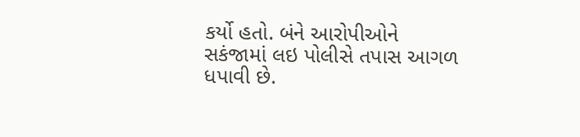કર્યો હતો. બંને આરોપીઓને સકંજામાં લઇ પોલીસે તપાસ આગળ ધપાવી છે.